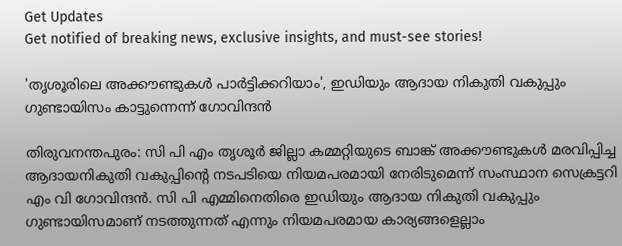Get Updates
Get notified of breaking news, exclusive insights, and must-see stories!

'തൃശൂരിലെ അക്കൗണ്ടുകള്‍ പാര്‍ട്ടിക്കറിയാം', ഇഡിയും ആദായ നികുതി വകുപ്പും ഗുണ്ടായിസം കാട്ടുന്നെന്ന് ഗോവിന്ദന്‍

തിരുവനന്തപുരം: സി പി എം തൃശൂര്‍ ജില്ലാ കമ്മറ്റിയുടെ ബാങ്ക് അക്കൗണ്ടുകള്‍ മരവിപ്പിച്ച ആദായനികുതി വകുപ്പിന്റെ നടപടിയെ നിയമപരമായി നേരിടുമെന്ന് സംസ്ഥാന സെക്രട്ടറി എം വി ഗോവിന്ദന്‍. സി പി എമ്മിനെതിരെ ഇഡിയും ആദായ നികുതി വകുപ്പും ഗുണ്ടായിസമാണ് നടത്തുന്നത് എന്നും നിയമപരമായ കാര്യങ്ങളെല്ലാം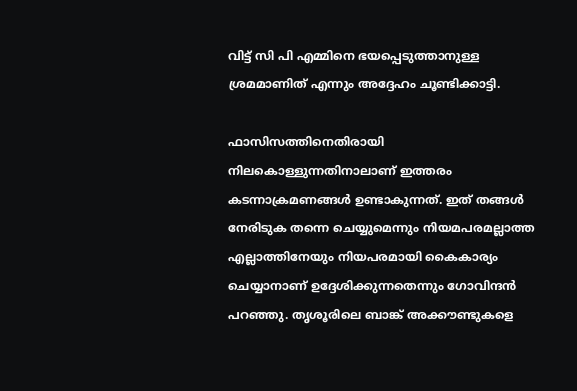വിട്ട് സി പി എമ്മിനെ ഭയപ്പെടുത്താനുള്ള ശ്രമമാണിത് എന്നും അദ്ദേഹം ചൂണ്ടിക്കാട്ടി.

ഫാസിസത്തിനെതിരായി നിലകൊള്ളുന്നതിനാലാണ് ഇത്തരം കടന്നാക്രമണങ്ങള്‍ ഉണ്ടാകുന്നത്. ഇത് തങ്ങള്‍ നേരിടുക തന്നെ ചെയ്യുമെന്നും നിയമപരമല്ലാത്ത എല്ലാത്തിനേയും നിയപരമായി കൈകാര്യം ചെയ്യാനാണ് ഉദ്ദേശിക്കുന്നതെന്നും ഗോവിന്ദന്‍ പറഞ്ഞു. തൃശൂരിലെ ബാങ്ക് അക്കൗണ്ടുകളെ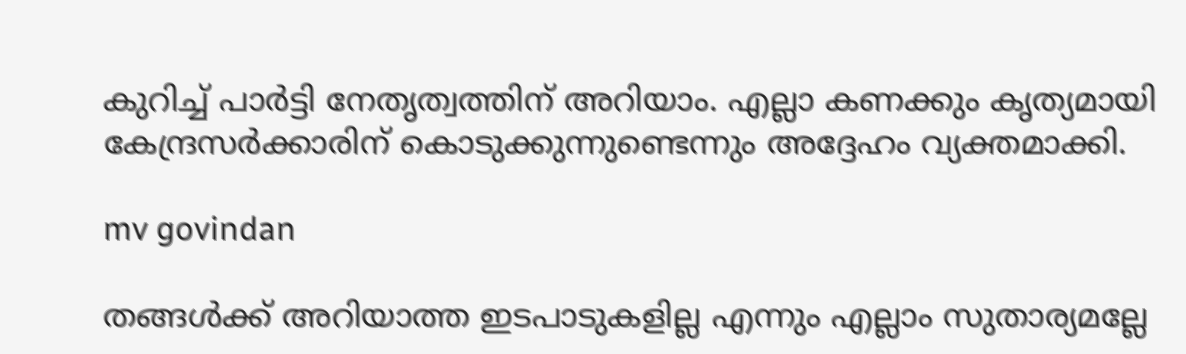കുറിച്ച് പാര്‍ട്ടി നേതൃത്വത്തിന് അറിയാം. എല്ലാ കണക്കും കൃത്യമായി കേന്ദ്രസര്‍ക്കാരിന് കൊടുക്കുന്നുണ്ടെന്നും അദ്ദേഹം വ്യക്തമാക്കി.

mv govindan

തങ്ങള്‍ക്ക് അറിയാത്ത ഇടപാടുകളില്ല എന്നും എല്ലാം സുതാര്യമല്ലേ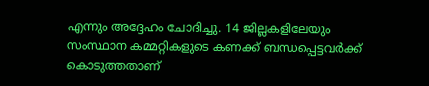എന്നും അദ്ദേഹം ചോദിച്ചു. 14 ജില്ലകളിലേയും സംസ്ഥാന കമ്മറ്റികളുടെ കണക്ക് ബന്ധപ്പെട്ടവര്‍ക്ക് കൊടുത്തതാണ്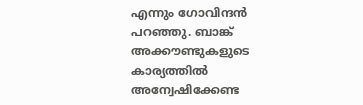എന്നും ഗോവിന്ദന്‍ പറഞ്ഞു. ബാങ്ക് അക്കൗണ്ടുകളുടെ കാര്യത്തില്‍ അന്വേഷിക്കേണ്ട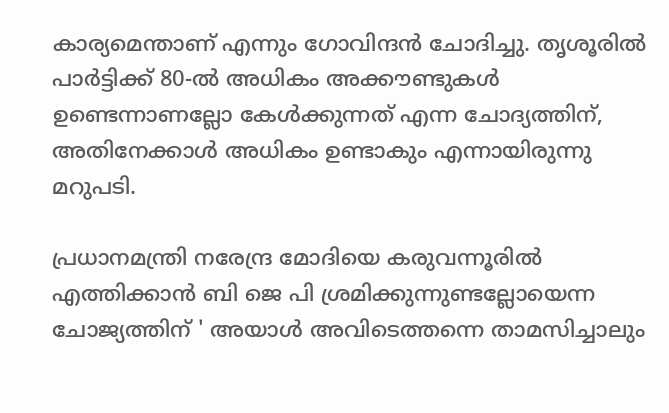കാര്യമെന്താണ് എന്നും ഗോവിന്ദന്‍ ചോദിച്ചു. തൃശൂരില്‍ പാര്‍ട്ടിക്ക് 80-ല്‍ അധികം അക്കൗണ്ടുകള്‍ ഉണ്ടെന്നാണല്ലോ കേള്‍ക്കുന്നത് എന്ന ചോദ്യത്തിന്, അതിനേക്കാള്‍ അധികം ഉണ്ടാകും എന്നായിരുന്നു മറുപടി.

പ്രധാനമന്ത്രി നരേന്ദ്ര മോദിയെ കരുവന്നൂരില്‍ എത്തിക്കാന്‍ ബി ജെ പി ശ്രമിക്കുന്നുണ്ടല്ലോയെന്ന ചോജ്യത്തിന് ' അയാള്‍ അവിടെത്തന്നെ താമസിച്ചാലും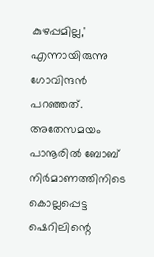കുഴപ്പമില്ല,' എന്നായിരുന്നു ഗോവിന്ദന്‍ പറഞ്ഞത്. അതേസമയം പാനൂരില്‍ ബോബ് നിര്‍മാണത്തിനിടെ കൊല്ലപ്പെട്ട ഷെറിലിന്റെ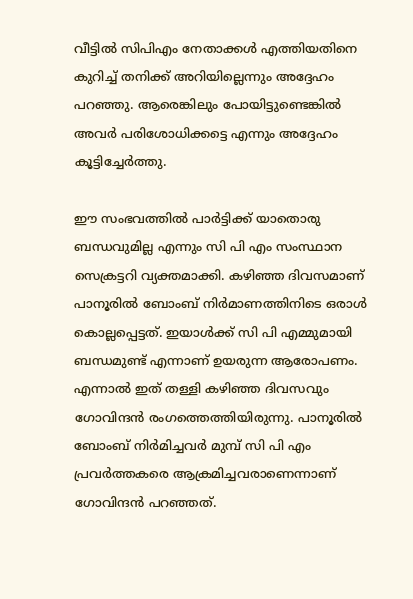വീട്ടില്‍ സിപിഎം നേതാക്കള്‍ എത്തിയതിനെ കുറിച്ച് തനിക്ക് അറിയില്ലെന്നും അദ്ദേഹം പറഞ്ഞു. ആരെങ്കിലും പോയിട്ടുണ്ടെങ്കില്‍ അവര്‍ പരിശോധിക്കട്ടെ എന്നും അദ്ദേഹം കൂട്ടിച്ചേര്‍ത്തു.

ഈ സംഭവത്തില്‍ പാര്‍ട്ടിക്ക് യാതൊരു ബന്ധവുമില്ല എന്നും സി പി എം സംസ്ഥാന സെക്രട്ടറി വ്യക്തമാക്കി. കഴിഞ്ഞ ദിവസമാണ് പാനൂരില്‍ ബോംബ് നിര്‍മാണത്തിനിടെ ഒരാള്‍ കൊല്ലപ്പെട്ടത്. ഇയാള്‍ക്ക് സി പി എമ്മുമായി ബന്ധമുണ്ട് എന്നാണ് ഉയരുന്ന ആരോപണം. എന്നാല്‍ ഇത് തള്ളി കഴിഞ്ഞ ദിവസവും ഗോവിന്ദന്‍ രംഗത്തെത്തിയിരുന്നു. പാനൂരില്‍ ബോംബ് നിര്‍മിച്ചവര്‍ മുമ്പ് സി പി എം പ്രവര്‍ത്തകരെ ആക്രമിച്ചവരാണെന്നാണ് ഗോവിന്ദന്‍ പറഞ്ഞത്.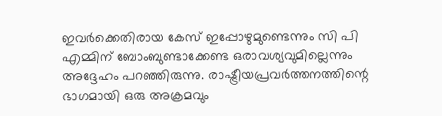ഇവര്‍ക്കെതിരായ കേസ് ഇപ്പോഴുമുണ്ടെന്നും സി പി എമ്മിന് ബോംബുണ്ടാക്കേണ്ട ഒരാവശ്യവുമില്ലെന്നും അദ്ദേഹം പറഞ്ഞിരുന്നു. രാഷ്ട്രീയപ്രവര്‍ത്തനത്തിന്റെ ഭാഗമായി ഒരു അക്രമവും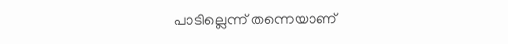പാടില്ലെന്ന് തന്നെയാണ്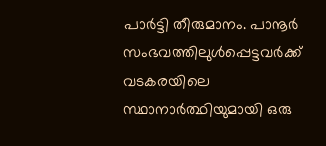പാര്‍ട്ടി തീരുമാനം. പാനൂര്‍ സംഭവത്തിലുള്‍പ്പെട്ടവര്‍ക്ക് വടകരയിലെ സ്ഥാനാര്‍ത്ഥിയുമായി ഒരു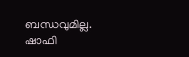ബന്ധവുമില്ല. ഷാഫി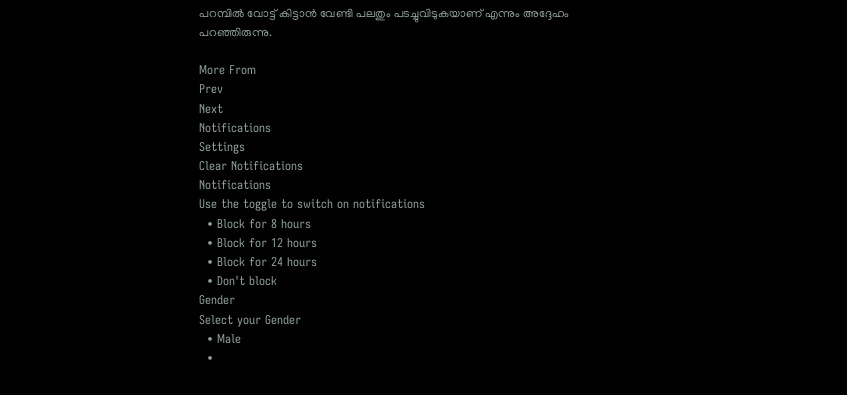പറമ്പില്‍ വോട്ട് കിട്ടാന്‍ വേണ്ടി പലതും പടച്ചുവിടുകയാണ് എന്നും അദ്ദേഹം പറഞ്ഞിരുന്നു.

More From
Prev
Next
Notifications
Settings
Clear Notifications
Notifications
Use the toggle to switch on notifications
  • Block for 8 hours
  • Block for 12 hours
  • Block for 24 hours
  • Don't block
Gender
Select your Gender
  • Male
  •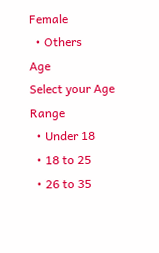Female
  • Others
Age
Select your Age Range
  • Under 18
  • 18 to 25
  • 26 to 35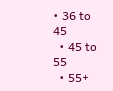• 36 to 45
  • 45 to 55
  • 55+